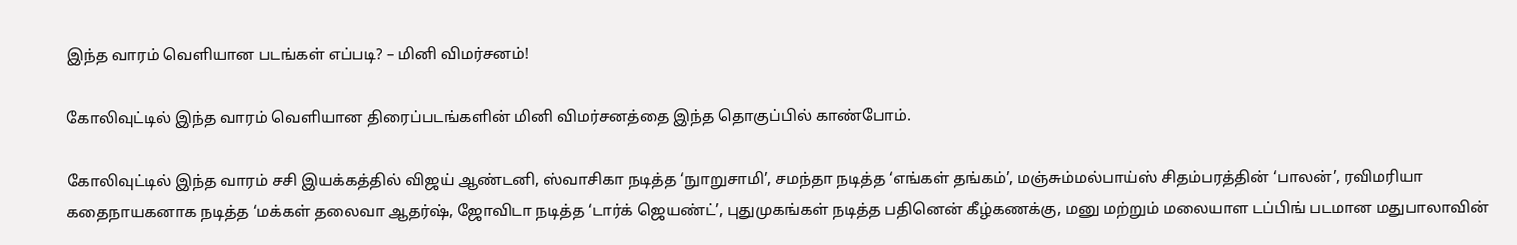இந்த வாரம் வெளியான படங்கள் எப்படி? – மினி விமர்சனம்!

கோலிவுட்டில் இந்த வாரம் வெளியான திரைப்படங்களின் மினி விமர்சனத்தை இந்த தொகுப்பில் காண்போம்.

கோலிவுட்டில் இந்த வாரம் சசி இயக்கத்தில் விஜய் ஆண்டனி, ஸ்வாசிகா நடித்த ‘நுாறுசாமி’, சமந்தா நடித்த ‘எங்கள் தங்கம்’, மஞ்சும்மல்பாய்ஸ் சிதம்பரத்தின் ‘பாலன்’, ரவிமரியா கதைநாயகனாக நடித்த ‘மக்கள் தலைவா ஆதர்ஷ், ஜோவிடா நடித்த ‘டார்க் ஜெயண்ட்’, புதுமுகங்கள் நடித்த பதினென் கீழ்கணக்கு, மனு மற்றும் மலையாள டப்பிங் படமான மதுபாலாவின்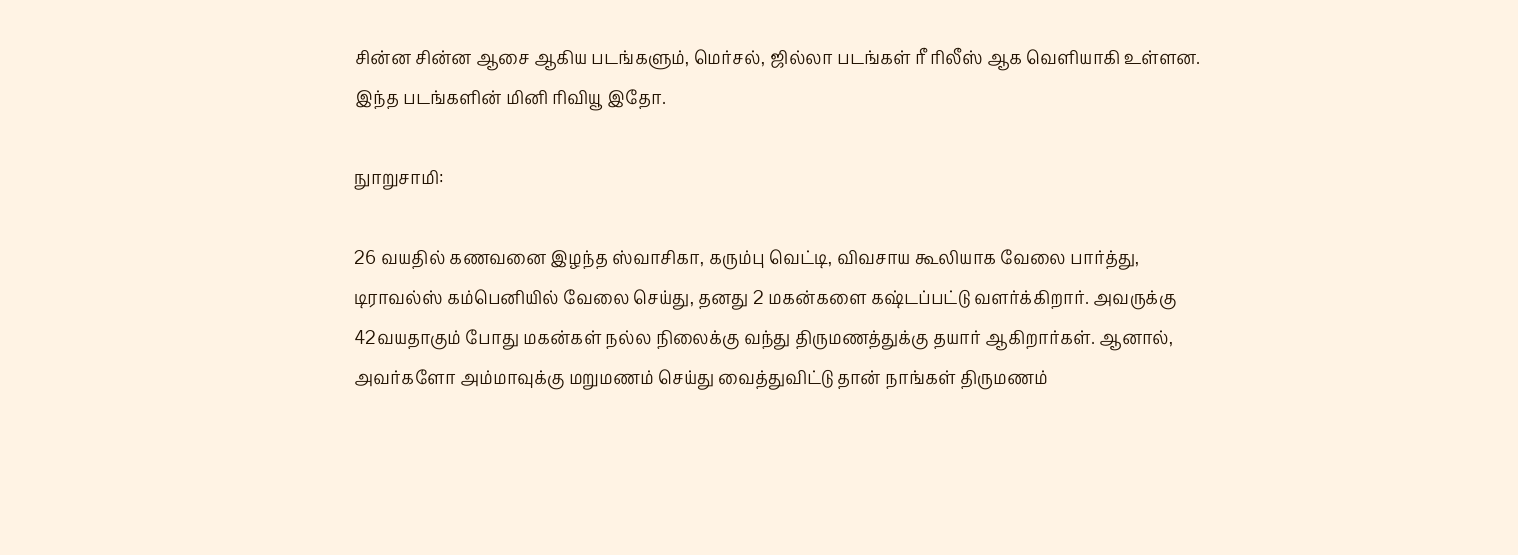சின்ன சின்ன ஆசை ஆகிய படங்களும், மெர்சல், ஜில்லா படங்கள் ரீ ரிலீஸ் ஆக வெளியாகி உள்ளன. இந்த படங்களின் மினி ரிவியூ இதோ.

நுாறுசாமி:

26 வயதில் கணவனை இழந்த ஸ்வாசிகா, கரும்பு வெட்டி, விவசாய கூலியாக வேலை பார்த்து, டிராவல்ஸ் கம்பெனியில் வேலை செய்து, தனது 2 மகன்களை கஷ்டப்பட்டு வளர்க்கிறார். அவருக்கு 42வயதாகும் போது மகன்கள் நல்ல நிலைக்கு வந்து திருமணத்துக்கு தயார் ஆகிறார்கள். ஆனால், அவர்களோ அம்மாவுக்கு மறுமணம் செய்து வைத்துவிட்டு தான் நாங்கள் திருமணம்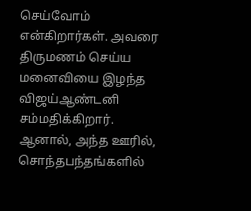செய்வோம் என்கிறார்கள். அவரை திருமணம் செய்ய மனைவியை இழந்த விஜய்ஆண்டனி சம்மதிக்கிறார். ஆனால், அந்த ஊரில், சொந்தபந்தங்களில்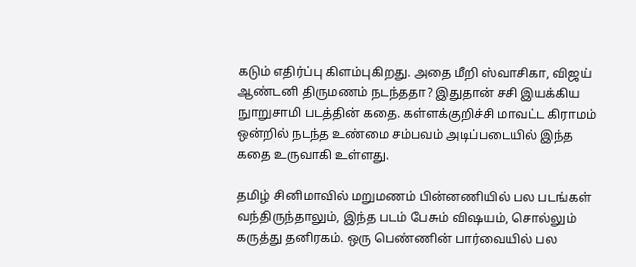கடும் எதிர்ப்பு கிளம்புகிறது. அதை மீறி ஸ்வாசிகா, விஜய் ஆண்டனி திருமணம் நடந்ததா? இதுதான் சசி இயக்கிய நுாறுசாமி படத்தின் கதை. கள்ளக்குறிச்சி மாவட்ட கிராமம் ஒன்றில் நடந்த உண்மை சம்பவம் அடிப்படையில் இந்த கதை உருவாகி உள்ளது.

தமிழ் சினிமாவில் மறுமணம் பின்னணியில் பல படங்கள் வந்திருந்தாலும், இந்த படம் பேசும் விஷயம், சொல்லும் கருத்து தனிரகம். ஒரு பெண்ணின் பார்வையில் பல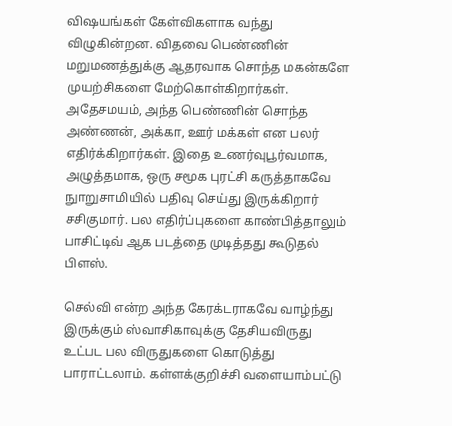விஷயங்கள் கேள்விகளாக வந்து விழுகின்றன. விதவை பெண்ணின் மறுமணத்துக்கு ஆதரவாக சொந்த மகன்களே முயற்சிகளை மேற்கொள்கிறார்கள். அதேசமயம், அந்த பெண்ணின் சொந்த அண்ணன், அக்கா, ஊர் மக்கள் என பலர் எதிர்க்கிறார்கள். இதை உணர்வுபூர்வமாக, அழுத்தமாக, ஒரு சமூக புரட்சி கருத்தாகவே நுாறுசாமியில் பதிவு செய்து இருக்கிறார் சசிகுமார். பல எதிர்ப்புகளை காண்பித்தாலும் பாசிட்டிவ் ஆக படத்தை முடித்தது கூடுதல் பிளஸ்.

செல்வி என்ற அந்த கேரக்டராகவே வாழ்ந்து இருக்கும் ஸ்வாசிகாவுக்கு தேசியவிருது உட்பட பல விருதுகளை கொடுத்து பாராட்டலாம். கள்ளக்குறிச்சி வளையாம்பட்டு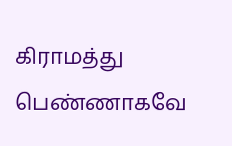கிராமத்து பெண்ணாகவே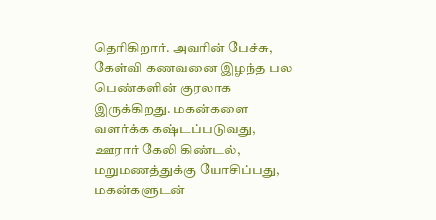தெரிகிறார். அவரின் பேச்சு, கேள்வி கணவனை இழந்த பல பெண்களின் குரலாக இருக்கிறது. மகன்களை வளர்க்க கஷ்டப்படுவது, ஊரார் கேலி கிண்டல், மறுமணத்துக்கு யோசிப்பது, மகன்களுடன்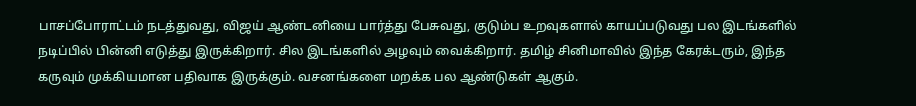பாசப்போராட்டம் நடத்துவது, விஜய் ஆண்டனியை பார்த்து பேசுவது, குடும்ப உறவுகளால் காயப்படுவது பல இடங்களில் நடிப்பில் பின்னி எடுத்து இருக்கிறார். சில இடங்களில் அழவும் வைக்கிறார். தமிழ் சினிமாவில் இந்த கேரக்டரும், இந்த கருவும் முக்கியமான பதிவாக இருக்கும். வசனங்களை மறக்க பல ஆண்டுகள் ஆகும்.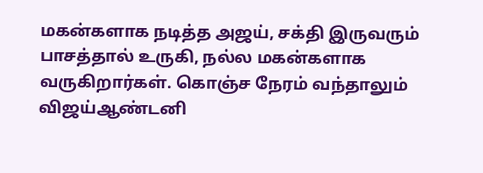மகன்களாக நடித்த அஜய், சக்தி இருவரும் பாசத்தால் உருகி, நல்ல மகன்களாக வருகிறார்கள். கொஞ்ச நேரம் வந்தாலும் விஜய்ஆண்டனி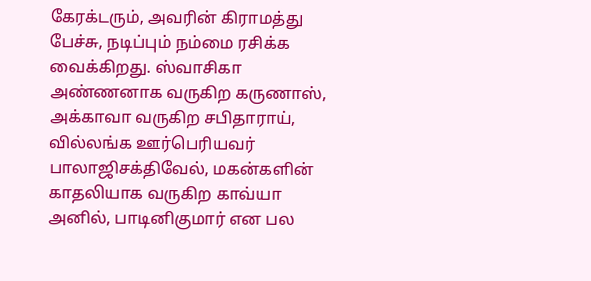கேரக்டரும், அவரின் கிராமத்து பேச்சு, நடிப்பும் நம்மை ரசிக்க வைக்கிறது. ஸ்வாசிகா அண்ணனாக வருகிற கருணாஸ், அக்காவா வருகிற சபிதாராய், வில்லங்க ஊர்பெரியவர் பாலாஜிசக்திவேல், மகன்களின் காதலியாக வருகிற காவ்யா அனில், பாடினிகுமார் என பல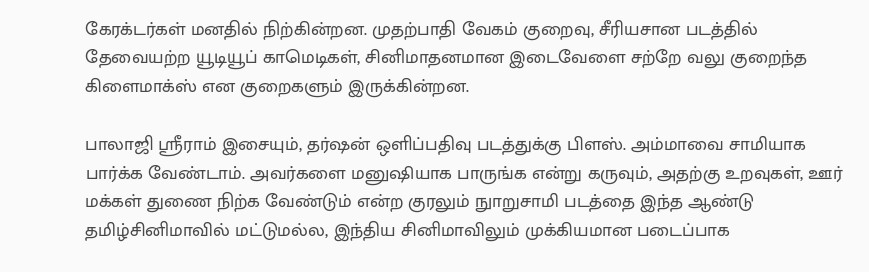கேரக்டர்கள் மனதில் நிற்கின்றன. முதற்பாதி வேகம் குறைவு, சீரியசான படத்தில் தேவையற்ற யூடியூப் காமெடிகள், சினிமாதனமான இடைவேளை சற்றே வலு குறைந்த கிளைமாக்ஸ் என குறைகளும் இருக்கின்றன.

பாலாஜி ஸ்ரீராம் இசையும், தர்ஷன் ஒளிப்பதிவு படத்துக்கு பிளஸ். அம்மாவை சாமியாக பார்க்க வேண்டாம். அவர்களை மனுஷியாக பாருங்க என்று கருவும், அதற்கு உறவுகள், ஊர் மக்கள் துணை நிற்க வேண்டும் என்ற குரலும் நுாறுசாமி படத்தை இந்த ஆண்டு தமிழ்சினிமாவில் மட்டுமல்ல, இந்திய சினிமாவிலும் முக்கியமான படைப்பாக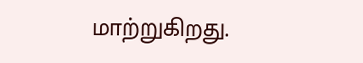மாற்றுகிறது.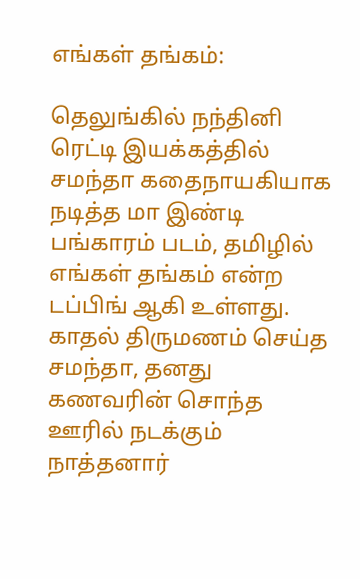எங்கள் தங்கம்:

தெலுங்கில் நந்தினி ரெட்டி இயக்கத்தில் சமந்தா கதைநாயகியாக நடித்த மா இண்டி பங்காரம் படம், தமிழில் எங்கள் தங்கம் என்ற டப்பிங் ஆகி உள்ளது. காதல் திருமணம் செய்த சமந்தா, தனது கணவரின் சொந்த ஊரில் நடக்கும் நாத்தனார்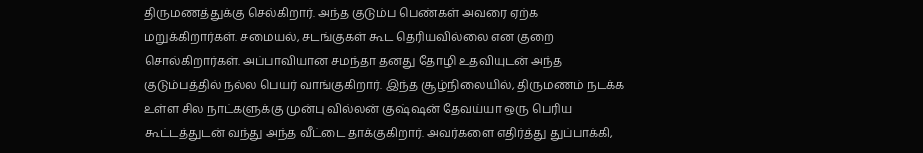திருமணத்துக்கு செல்கிறார். அந்த குடும்ப பெண்கள் அவரை ஏற்க மறுக்கிறார்கள். சமையல், சடங்குகள் கூட தெரியவில்லை என குறை சொல்கிறார்கள். அப்பாவியான சமந்தா தனது தோழி உதவியுடன் அந்த குடும்பத்தில் நல்ல பெயர் வாங்குகிறார். இந்த சூழ்நிலையில், திருமணம் நடக்க உள்ள சில நாட்களுக்கு முன்பு வில்லன் குஷ்ஷன் தேவய்யா ஒரு பெரிய கூட்டத்துடன் வந்து அந்த வீட்டை தாக்குகிறார். அவர்களை எதிர்த்து துப்பாக்கி,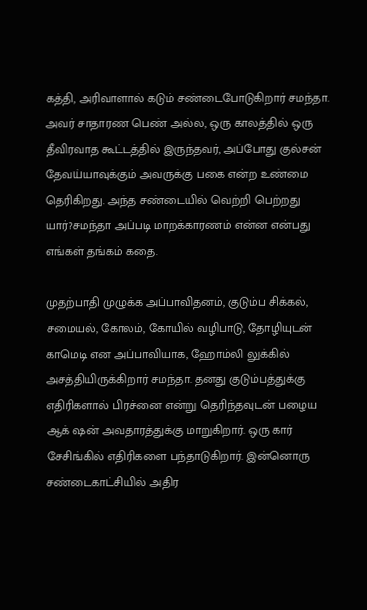கத்தி, அரிவாளால் கடும் சண்டைபோடுகிறார் சமந்தா. அவர் சாதாரண பெண் அல்ல, ஒரு காலத்தில் ஒரு தீவிரவாத கூட்டத்தில் இருந்தவர், அப்போது குல்சன் தேவய்யாவுக்கும் அவருக்கு பகை என்ற உண்மை தெரிகிறது. அந்த சண்டையில் வெற்றி பெற்றது யார்?சமந்தா அப்படி மாறக்காரணம் என்ன என்பது எங்கள் தங்கம் கதை.

முதற்பாதி முழுக்க அப்பாவிதனம், குடும்ப சிக்கல், சமையல், கோலம், கோயில் வழிபாடு, தோழியுடன் காமெடி என அப்பாவியாக, ஹோம்லி லுக்கில் அசத்தியிருக்கிறார் சமந்தா. தனது குடும்பத்துக்கு எதிரிகளால் பிரச்னை என்று தெரிந்தவுடன் பழைய ஆக் ஷன் அவதாரத்துக்கு மாறுகிறார். ஒரு கார் சேசிங்கில் எதிரிகளை பந்தாடுகிறார். இன்னொரு சண்டைகாட்சியில் அதிர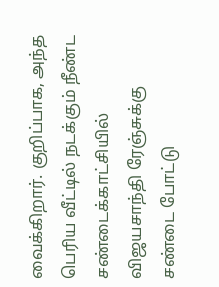வைக்கிறார். குறிப்பாக, அந்த பெரிய வீட்டில் நடக்கும் நீண்ட சண்டைக்காட்சியில் விஜயசாந்தி ரேஞ்சுக்கு சண்டை போட்டு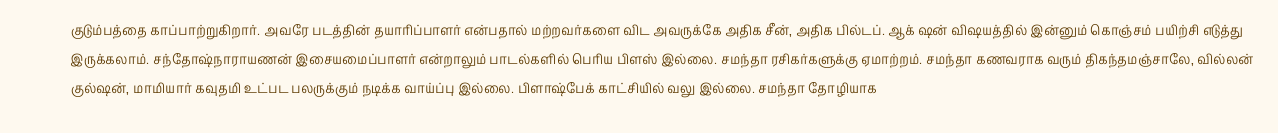குடும்பத்தை காப்பாற்றுகிறார். அவரே படத்தின் தயாரிப்பாளர் என்பதால் மற்றவர்களை விட அவருக்கே அதிக சீன், அதிக பில்டப். ஆக் ஷன் விஷயத்தில் இன்னும் கொஞ்சம் பயிற்சி எடுத்து இருக்கலாம். சந்தோஷ்நாராயணன் இசையமைப்பாளர் என்றாலும் பாடல்களில் பெரிய பிளஸ் இல்லை. சமந்தா ரசிகர்களுக்கு ஏமாற்றம். சமந்தா கணவராக வரும் திகந்தமஞ்சாலே, வில்லன் குல்ஷன், மாமியார் கவுதமி உட்பட பலருக்கும் நடிக்க வாய்ப்பு இல்லை. பிளாஷ்பேக் காட்சியில் வலு இல்லை. சமந்தா தோழியாக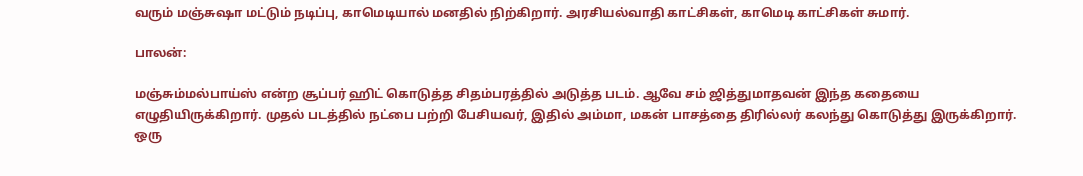வரும் மஞ்சுஷா மட்டும் நடிப்பு, காமெடியால் மனதில் நிற்கிறார். அரசியல்வாதி காட்சிகள், காமெடி காட்சிகள் சுமார்.

பாலன்:

மஞ்சும்மல்பாய்ஸ் என்ற சூப்பர் ஹிட் கொடுத்த சிதம்பரத்தில் அடுத்த படம். ஆவே சம் ஜித்துமாதவன் இந்த கதையை எழுதியிருக்கிறார். முதல் படத்தில் நட்பை பற்றி பேசியவர், இதில் அம்மா, மகன் பாசத்தை திரில்லர் கலந்து கொடுத்து இருக்கிறார். ஒரு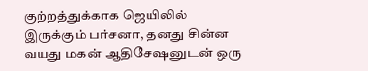குற்றத்துக்காக ஜெயிலில் இருக்கும் பர்சனா, தனது சின்ன வயது மகன் ஆதிசேஷனுடன் ஒரு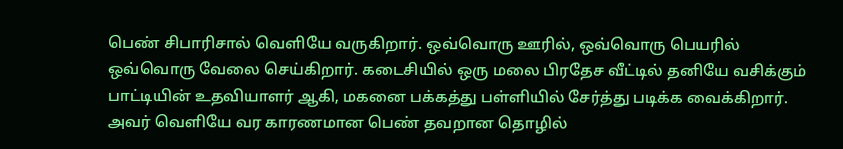பெண் சிபாரிசால் வெளியே வருகிறார். ஒவ்வொரு ஊரில், ஒவ்வொரு பெயரில் ஒவ்வொரு வேலை செய்கிறார். கடைசியில் ஒரு மலை பிரதேச வீட்டில் தனியே வசிக்கும் பாட்டியின் உதவியாளர் ஆகி, மகனை பக்கத்து பள்ளியில் சேர்த்து படிக்க வைக்கிறார். அவர் வெளியே வர காரணமான பெண் தவறான தொழில்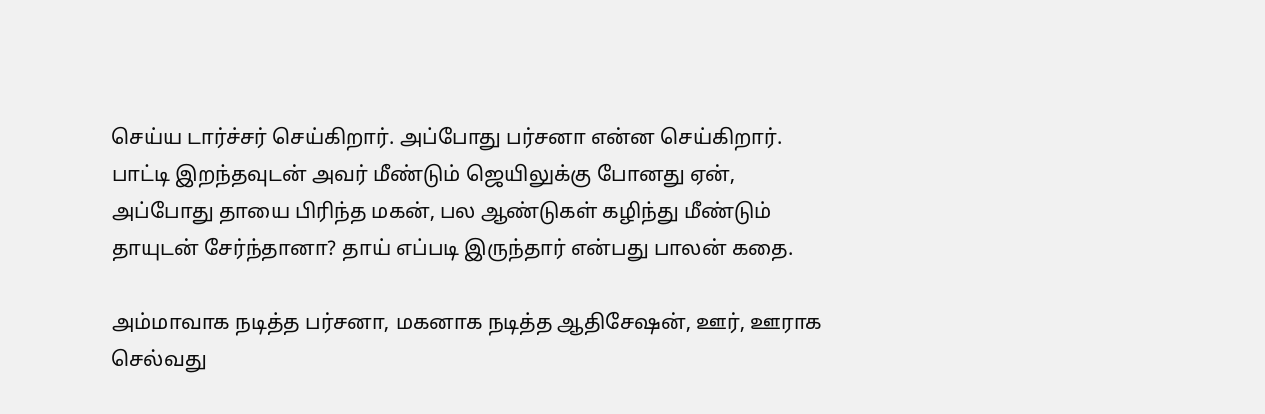செய்ய டார்ச்சர் செய்கிறார். அப்போது பர்சனா என்ன செய்கிறார். பாட்டி இறந்தவுடன் அவர் மீண்டும் ஜெயிலுக்கு போனது ஏன், அப்போது தாயை பிரிந்த மகன், பல ஆண்டுகள் கழிந்து மீண்டும் தாயுடன் சேர்ந்தானா? தாய் எப்படி இருந்தார் என்பது பாலன் கதை.

அம்மாவாக நடித்த பர்சனா, மகனாக நடித்த ஆதிசேஷன், ஊர், ஊராக செல்வது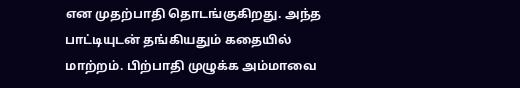என முதற்பாதி தொடங்குகிறது. அந்த பாட்டியுடன் தங்கியதும் கதையில் மாற்றம். பிற்பாதி முழுக்க அம்மாவை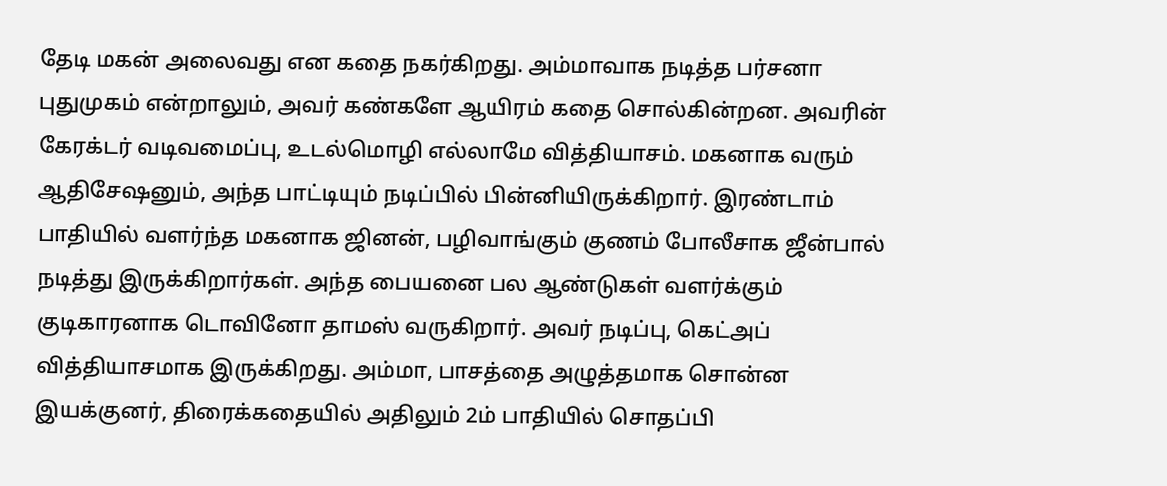தேடி மகன் அலைவது என கதை நகர்கிறது. அம்மாவாக நடித்த பர்சனா புதுமுகம் என்றாலும், அவர் கண்களே ஆயிரம் கதை சொல்கின்றன. அவரின் கேரக்டர் வடிவமைப்பு, உடல்மொழி எல்லாமே வித்தியாசம். மகனாக வரும் ஆதிசேஷனும், அந்த பாட்டியும் நடிப்பில் பின்னியிருக்கிறார். இரண்டாம் பாதியில் வளர்ந்த மகனாக ஜினன், பழிவாங்கும் குணம் போலீசாக ஜீன்பால் நடித்து இருக்கிறார்கள். அந்த பையனை பல ஆண்டுகள் வளர்க்கும் குடிகாரனாக டொவினோ தாமஸ் வருகிறார். அவர் நடிப்பு, கெட்அப் வித்தியாசமாக இருக்கிறது. அம்மா, பாசத்தை அழுத்தமாக சொன்ன இயக்குனர், திரைக்கதையில் அதிலும் 2ம் பாதியில் சொதப்பி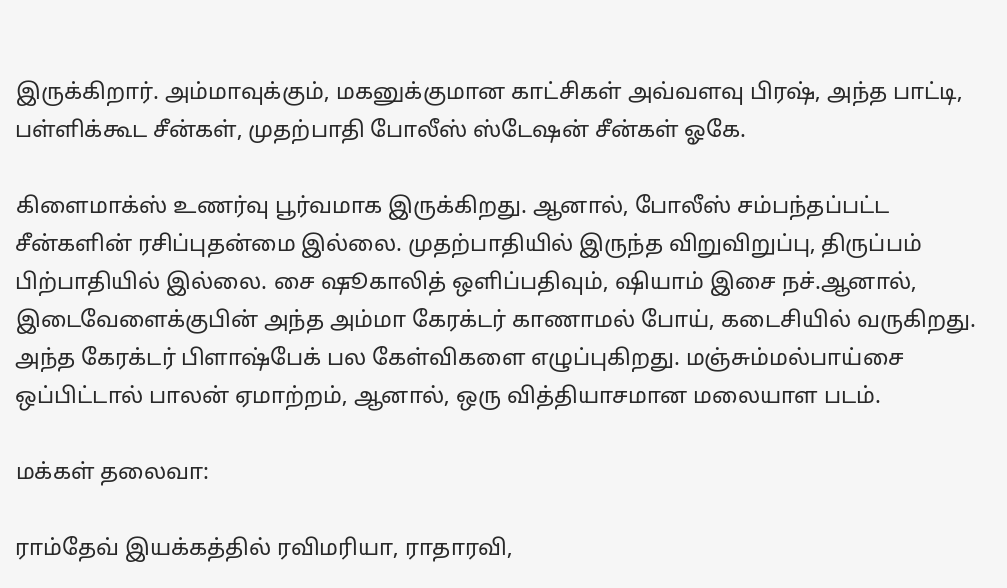இருக்கிறார். அம்மாவுக்கும், மகனுக்குமான காட்சிகள் அவ்வளவு பிரஷ், அந்த பாட்டி, பள்ளிக்கூட சீன்கள், முதற்பாதி போலீஸ் ஸ்டேஷன் சீன்கள் ஓகே.

கிளைமாக்ஸ் உணர்வு பூர்வமாக இருக்கிறது. ஆனால், போலீஸ் சம்பந்தப்பட்ட சீன்களின் ரசிப்புதன்மை இல்லை. முதற்பாதியில் இருந்த விறுவிறுப்பு, திருப்பம் பிற்பாதியில் இல்லை. சை ஷூகாலித் ஒளிப்பதிவும், ஷியாம் இசை நச்.ஆனால், இடைவேளைக்குபின் அந்த அம்மா கேரக்டர் காணாமல் போய், கடைசியில் வருகிறது. அந்த கேரக்டர் பிளாஷ்பேக் பல கேள்விகளை எழுப்புகிறது. மஞ்சும்மல்பாய்சை ஒப்பிட்டால் பாலன் ஏமாற்றம், ஆனால், ஒரு வித்தியாசமான மலையாள படம்.

மக்கள் தலைவா:

ராம்தேவ் இயக்கத்தில் ரவிமரியா, ராதாரவி,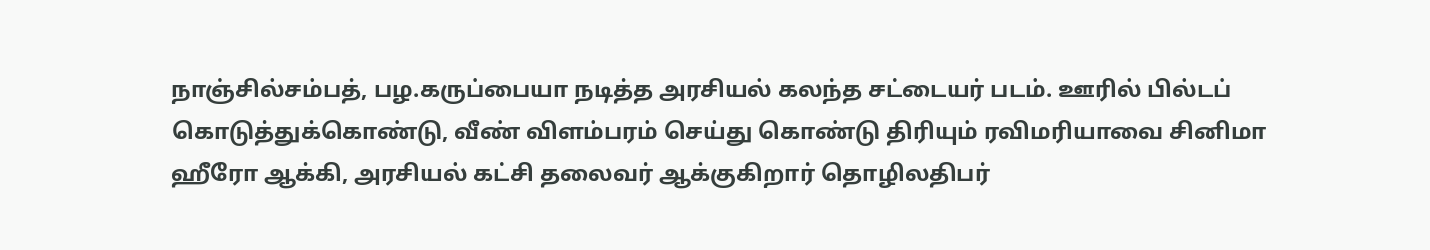நாஞ்சில்சம்பத், பழ.கருப்பையா நடித்த அரசியல் கலந்த சட்டையர் படம். ஊரில் பில்டப் கொடுத்துக்கொண்டு, வீண் விளம்பரம் செய்து கொண்டு திரியும் ரவிமரியாவை சினிமா ஹீரோ ஆக்கி, அரசியல் கட்சி தலைவர் ஆக்குகிறார் தொழிலதிபர்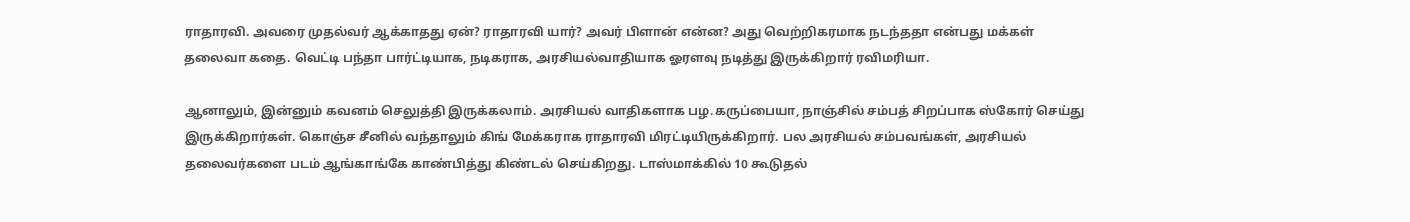ராதாரவி. அவரை முதல்வர் ஆக்காதது ஏன்? ராதாரவி யார்? அவர் பிளான் என்ன? அது வெற்றிகரமாக நடந்ததா என்பது மக்கள் தலைவா கதை. வெட்டி பந்தா பார்ட்டியாக, நடிகராக, அரசியல்வாதியாக ஓரளவு நடித்து இருக்கிறார் ரவிமரியா.

ஆனாலும், இன்னும் கவனம் செலுத்தி இருக்கலாம். அரசியல் வாதிகளாக பழ.கருப்பையா, நாஞ்சில் சம்பத் சிறப்பாக ஸ்கோர் செய்து இருக்கிறார்கள். கொஞ்ச சீனில் வந்தாலும் கிங் மேக்கராக ராதாரவி மிரட்டியிருக்கிறார். பல அரசியல் சம்பவங்கள், அரசியல் தலைவர்களை படம் ஆங்காங்கே காண்பித்து கிண்டல் செய்கிறது. டாஸ்மாக்கில் 10 கூடுதல்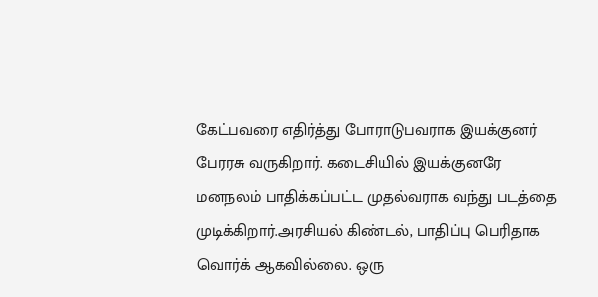கேட்பவரை எதிர்த்து போராடுபவராக இயக்குனர் பேரரசு வருகிறார். கடைசியில் இயக்குனரே மனநலம் பாதிக்கப்பட்ட முதல்வராக வந்து படத்தை முடிக்கிறார்.அரசியல் கிண்டல், பாதிப்பு பெரிதாக வொர்க் ஆகவில்லை. ஒரு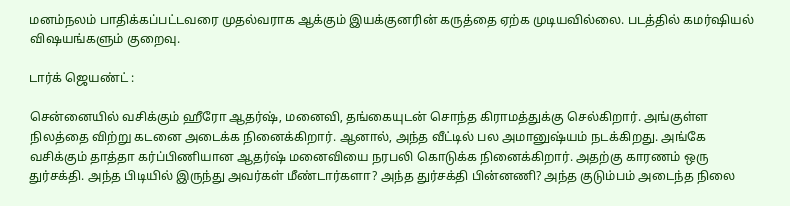மனம்நலம் பாதிக்கப்பட்டவரை முதல்வராக ஆக்கும் இயக்குனரின் கருத்தை ஏற்க முடியவில்லை. படத்தில் கமர்ஷியல் விஷயங்களும் குறைவு.

டார்க் ஜெயண்ட் :

சென்னையில் வசிக்கும் ஹீரோ ஆதர்ஷ், மனைவி, தங்கையுடன் சொந்த கிராமத்துக்கு செல்கிறார். அங்குள்ள நிலத்தை விற்று கடனை அடைக்க நினைக்கிறார். ஆனால், அந்த வீட்டில் பல அமானுஷ்யம் நடக்கிறது. அங்கே வசிக்கும் தாத்தா கர்ப்பிணியான ஆதர்ஷ் மனைவியை நரபலி கொடுக்க நினைக்கிறார். அதற்கு காரணம் ஒரு துர்சக்தி. அந்த பிடியில் இருந்து அவர்கள் மீண்டார்களா? அந்த துர்சக்தி பின்னணி? அந்த குடும்பம் அடைந்த நிலை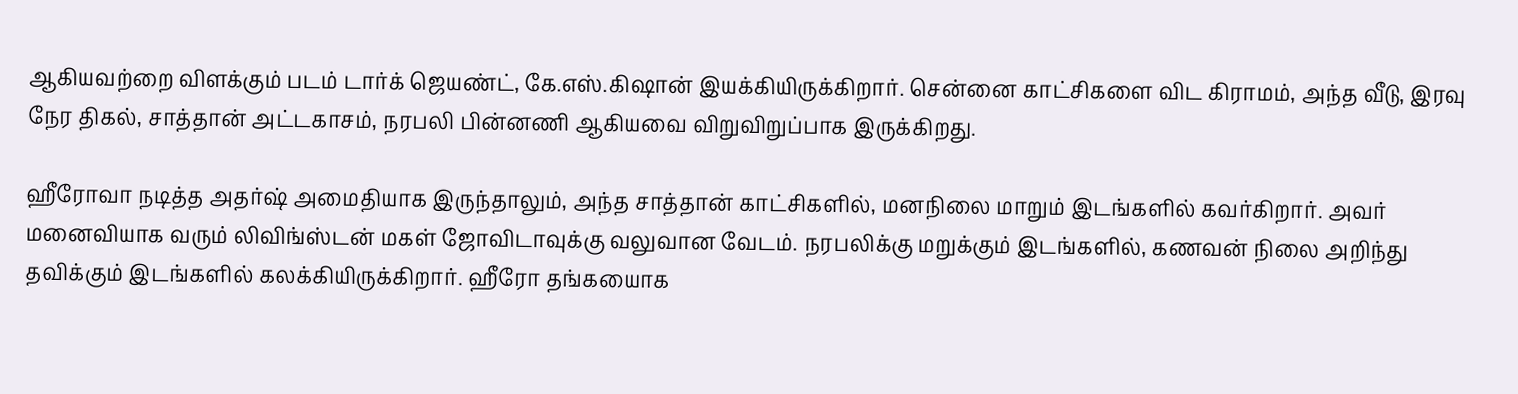ஆகியவற்றை விளக்கும் படம் டார்க் ஜெயண்ட், கே.எஸ்.கிஷான் இயக்கியிருக்கிறார். சென்னை காட்சிகளை விட கிராமம், அந்த வீடு, இரவு நேர திகல், சாத்தான் அட்டகாசம், நரபலி பின்னணி ஆகியவை விறுவிறுப்பாக இருக்கிறது.

ஹீரோவா நடித்த அதர்ஷ் அமைதியாக இருந்தாலும், அந்த சாத்தான் காட்சிகளில், மனநிலை மாறும் இடங்களில் கவர்கிறார். அவர் மனைவியாக வரும் லிவிங்ஸ்டன் மகள் ஜோவிடாவுக்கு வலுவான வேடம். நரபலிக்கு மறுக்கும் இடங்களில், கணவன் நிலை அறிந்து தவிக்கும் இடங்களில் கலக்கியிருக்கிறார். ஹீரோ தங்கயைாக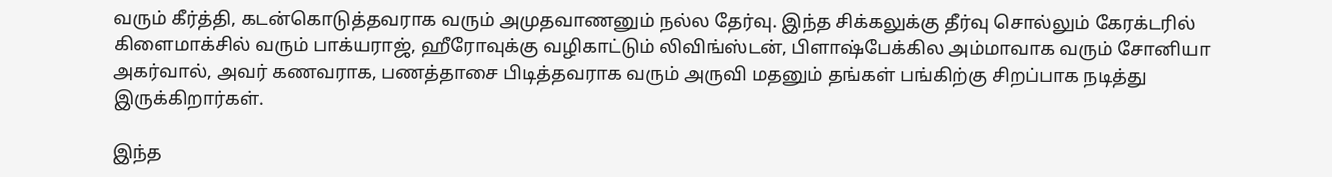வரும் கீர்த்தி, கடன்கொடுத்தவராக வரும் அமுதவாணனும் நல்ல தேர்வு. இந்த சிக்கலுக்கு தீர்வு சொல்லும் கேரக்டரில் கிளைமாக்சில் வரும் பாக்யராஜ், ஹீரோவுக்கு வழிகாட்டும் லிவிங்ஸ்டன், பிளாஷ்பேக்கில அம்மாவாக வரும் சோனியா அகர்வால், அவர் கணவராக, பணத்தாசை பிடித்தவராக வரும் அருவி மதனும் தங்கள் பங்கிற்கு சிறப்பாக நடித்து இருக்கிறார்கள்.

இந்த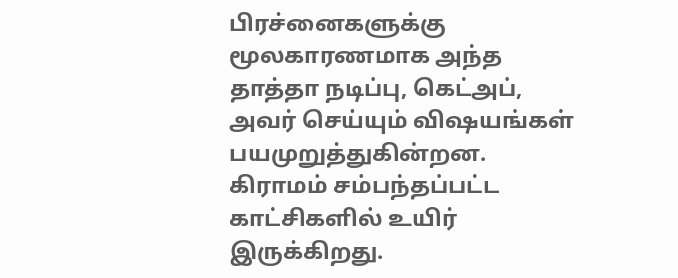பிரச்னைகளுக்கு மூலகாரணமாக அந்த தாத்தா நடிப்பு, கெட்அப், அவர் செய்யும் விஷயங்கள் பயமுறுத்துகின்றன. கிராமம் சம்பந்தப்பட்ட காட்சிகளில் உயிர் இருக்கிறது.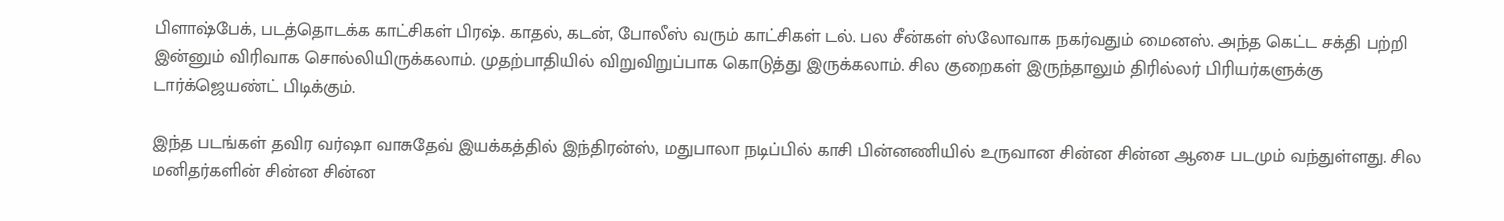பிளாஷ்பேக், படத்தொடக்க காட்சிகள் பிரஷ். காதல், கடன், போலீஸ் வரும் காட்சிகள் டல். பல சீன்கள் ஸ்லோவாக நகர்வதும் மைனஸ். அந்த கெட்ட சக்தி பற்றி இன்னும் விரிவாக சொல்லியிருக்கலாம். முதற்பாதியில் விறுவிறுப்பாக கொடுத்து இருக்கலாம். சில குறைகள் இருந்தாலும் திரில்லர் பிரியர்களுக்கு டார்க்ஜெயண்ட் பிடிக்கும்.

இந்த படங்கள் தவிர வர்ஷா வாசுதேவ் இயக்கத்தில் இந்திரன்ஸ், மதுபாலா நடிப்பில் காசி பின்னணியில் உருவான சின்ன சின்ன ஆசை படமும் வந்துள்ளது. சில மனிதர்களின் சின்ன சின்ன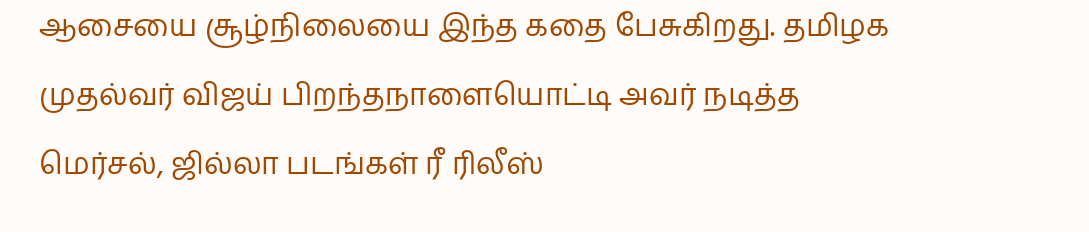ஆசையை சூழ்நிலையை இந்த கதை பேசுகிறது. தமிழக முதல்வர் விஜய் பிறந்தநாளையொட்டி அவர் நடித்த மெர்சல், ஜில்லா படங்கள் ரீ ரிலீஸ்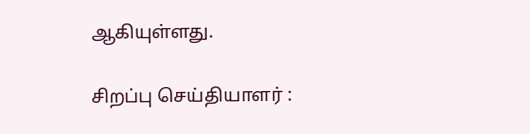ஆகியுள்ளது.

சிறப்பு செய்தியாளர் :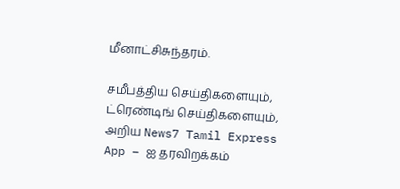மீனாட்சிசுந்தரம்.

சமீபத்திய செய்திகளையும், ட்ரெண்டிங் செய்திகளையும், அறிய News7 Tamil Express App – ஐ தரவிறக்கம்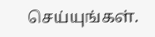செய்யுங்கள்.